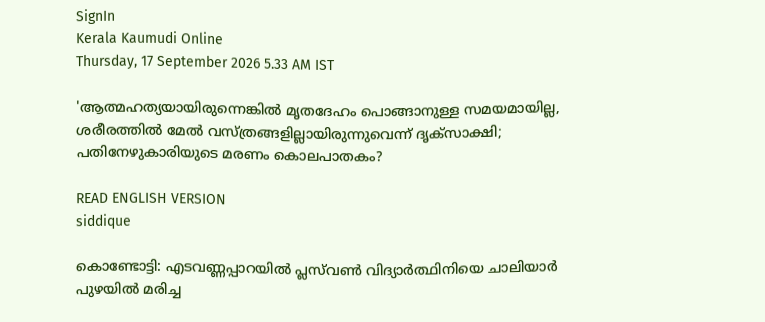SignIn
Kerala Kaumudi Online
Thursday, 17 September 2026 5.33 AM IST

'ആത്മഹത്യയായിരുന്നെങ്കിൽ മൃതദേഹം പൊങ്ങാനുള്ള സമയമായില്ല, ശരീരത്തിൽ മേൽ വസ്ത്രങ്ങളില്ലായിരുന്നുവെന്ന് ദൃക്‌സാക്ഷി; പതിനേഴുകാരിയുടെ മരണം കൊലപാതകം?

READ ENGLISH VERSION
siddique

കൊണ്ടോട്ടി: എടവണ്ണപ്പാറയിൽ പ്ലസ്‌വൺ വിദ്യാർത്ഥിനിയെ ചാലിയാർ പുഴയിൽ മരിച്ച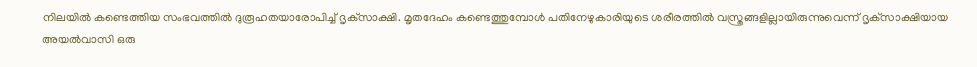നിലയിൽ കണ്ടെത്തിയ സംഭവത്തിൽ ദുരൂഹതയാരോപിച്ച് ദൃക്‌സാക്ഷി. മൃതദേഹം കണ്ടെത്തുമ്പോൾ പതിനേഴുകാരിയുടെ ശരീരത്തിൽ വസ്ത്രങ്ങളില്ലായിരുന്നുവെന്ന് ദൃക്‌സാക്ഷിയായ അയൽവാസി ഒരു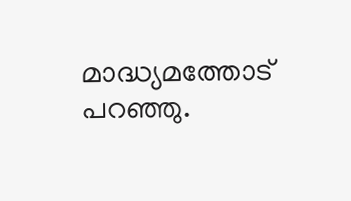മാദ്ധ്യമത്തോട് പറഞ്ഞു.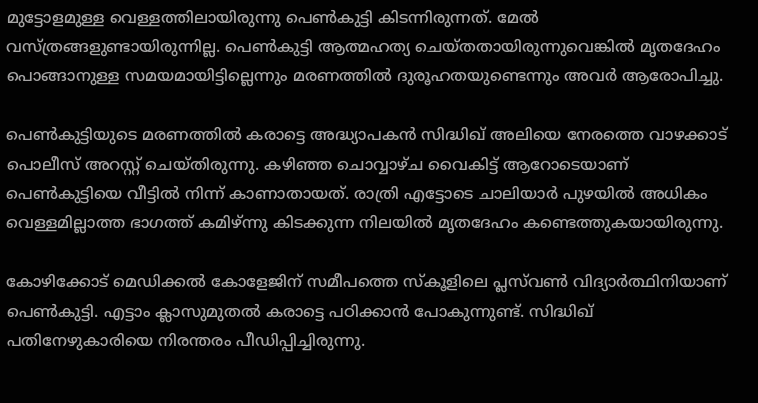മുട്ടോളമുള്ള വെള്ളത്തിലായിരുന്നു പെൺകുട്ടി കിടന്നിരുന്നത്. മേൽ വസ്ത്രങ്ങളുണ്ടായിരുന്നില്ല. പെൺകുട്ടി ആത്മഹത്യ ചെയ്തതായിരുന്നുവെങ്കിൽ മൃതദേഹം പൊങ്ങാനുള്ള സമയമായിട്ടില്ലെന്നും മരണത്തിൽ ദുരൂഹതയുണ്ടെന്നും അവർ ആരോപിച്ചു.

പെൺകുട്ടിയുടെ മരണത്തിൽ കരാട്ടെ അദ്ധ്യാപകൻ സിദ്ധിഖ് അലിയെ നേരത്തെ വാഴക്കാട് പൊലീസ് അറസ്റ്റ് ചെയ്‌തിരുന്നു. കഴിഞ്ഞ ചൊവ്വാഴ്ച വൈകിട്ട് ആറോടെയാണ് പെൺകുട്ടിയെ വീട്ടിൽ നിന്ന് കാണാതായത്. രാത്രി എട്ടോടെ ചാലിയാർ പുഴയിൽ അധികം വെള്ളമില്ലാത്ത ഭാഗത്ത് കമിഴ്ന്നു കിടക്കുന്ന നിലയിൽ മൃതദേഹം കണ്ടെത്തുകയായിരുന്നു.

കോഴിക്കോട് മെഡിക്കൽ കോളേജിന് സമീപത്തെ സ്‌കൂളിലെ പ്ലസ്‌വൺ വിദ്യാർത്ഥിനിയാണ് പെൺകുട്ടി. എട്ടാം ക്ലാസുമുതൽ കരാട്ടെ പഠിക്കാൻ പോകുന്നുണ്ട്. സിദ്ധിഖ് പതിനേഴുകാരിയെ നിരന്തരം പീഡിപ്പിച്ചിരുന്നു.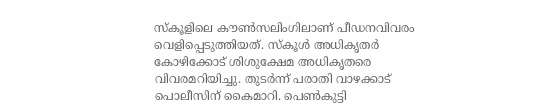സ്‌കൂളിലെ കൗൺസലിംഗിലാണ് പീഡനവിവരം വെളിപ്പെടുത്തിയത്. സ്‌കൂൾ അധികൃതർ കോഴിക്കോട് ശിശുക്ഷേമ അധികൃതരെ വിവരമറിയിച്ചു. തുടർന്ന് പരാതി വാഴക്കാട് പൊലീസിന് കൈമാറി. പെൺകുട്ടി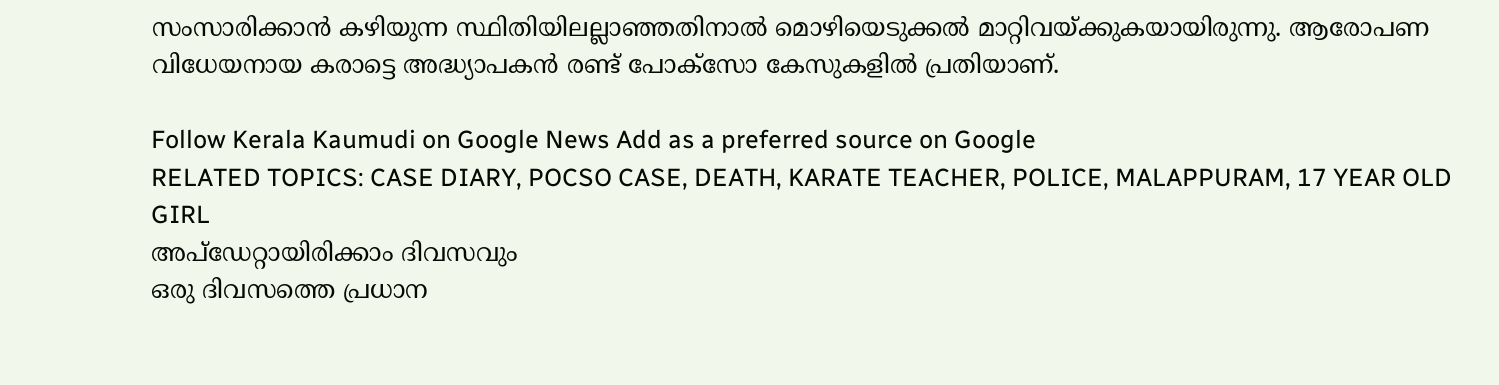സംസാരിക്കാൻ കഴിയുന്ന സ്ഥിതിയിലല്ലാഞ്ഞതിനാൽ മൊഴിയെടുക്കൽ മാറ്റിവയ്‌ക്കുകയായിരുന്നു. ആരോപണ വിധേയനായ കരാട്ടെ അദ്ധ്യാപകൻ രണ്ട് പോക്‌സോ കേസുകളിൽ പ്രതിയാണ്.

Follow Kerala Kaumudi on Google News Add as a preferred source on Google
RELATED TOPICS: CASE DIARY, POCSO CASE, DEATH, KARATE TEACHER, POLICE, MALAPPURAM, 17 YEAR OLD GIRL
അപ്ഡേറ്റായിരിക്കാം ദിവസവും
ഒരു ദിവസത്തെ പ്രധാന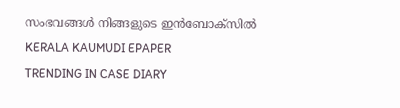സംഭവങ്ങൾ നിങ്ങളുടെ ഇൻബോക്സിൽ
KERALA KAUMUDI EPAPER
TRENDING IN CASE DIARY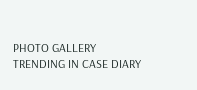PHOTO GALLERY
TRENDING IN CASE DIARY